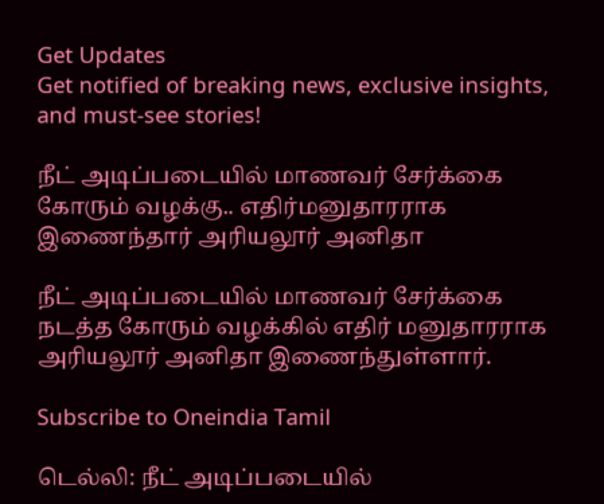Get Updates
Get notified of breaking news, exclusive insights, and must-see stories!

நீட் அடிப்படையில் மாணவர் சேர்க்கை கோரும் வழக்கு.. எதிர்மனுதாரராக இணைந்தார் அரியலூர் அனிதா

நீட் அடிப்படையில் மாணவர் சேர்க்கை நடத்த கோரும் வழக்கில் எதிர் மனுதாரராக அரியலூர் அனிதா இணைந்துள்ளார்.

Subscribe to Oneindia Tamil

டெல்லி: நீட் அடிப்படையில்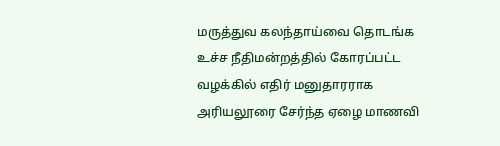மருத்துவ கலந்தாய்வை தொடங்க உச்ச நீதிமன்றத்தில் கோரப்பட்ட வழக்கில் எதிர் மனுதாரராக அரியலூரை சேர்ந்த ஏழை மாணவி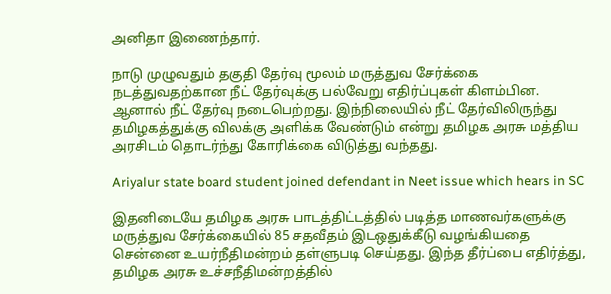அனிதா இணைந்தார்.

நாடு முழுவதும் தகுதி தேர்வு மூலம் மருத்துவ சேர்க்கை நடத்துவதற்கான நீட் தேர்வுக்கு பல்வேறு எதிர்ப்புகள் கிளம்பின. ஆனால் நீட் தேர்வு நடைபெற்றது. இந்நிலையில் நீட் தேர்விலிருந்து தமிழகத்துக்கு விலக்கு அளிக்க வேண்டும் என்று தமிழக அரசு மத்திய அரசிடம் தொடர்ந்து கோரிக்கை விடுத்து வந்தது.

Ariyalur state board student joined defendant in Neet issue which hears in SC

இதனிடையே தமிழக அரசு பாடத்திட்டத்தில் படித்த மாணவர்களுக்கு மருத்துவ சேர்க்கையில் 85 சதவீதம் இடஒதுக்கீடு வழங்கியதை சென்னை உயர்நீதிமன்றம் தள்ளுபடி செய்தது. இந்த தீர்ப்பை எதிர்த்து, தமிழக அரசு உச்சநீதிமன்றத்தில்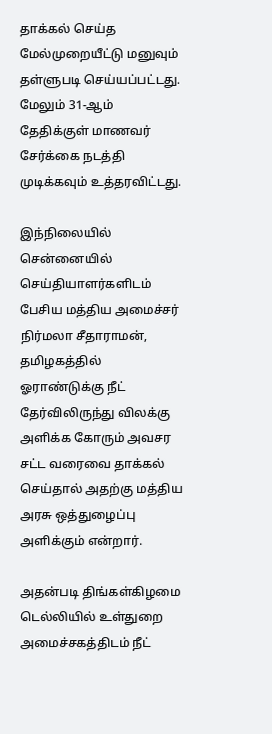தாக்கல் செய்த மேல்முறையீட்டு மனுவும் தள்ளுபடி செய்யப்பட்டது. மேலும் 31-ஆம் தேதிக்குள் மாணவர் சேர்க்கை நடத்தி முடிக்கவும் உத்தரவிட்டது.

இந்நிலையில் சென்னையில் செய்தியாளர்களிடம் பேசிய மத்திய அமைச்சர் நிர்மலா சீதாராமன், தமிழகத்தில் ஓராண்டுக்கு நீட் தேர்விலிருந்து விலக்கு அளிக்க கோரும் அவசர சட்ட வரைவை தாக்கல் செய்தால் அதற்கு மத்திய அரசு ஒத்துழைப்பு அளிக்கும் என்றார்.

அதன்படி திங்கள்கிழமை டெல்லியில் உள்துறை அமைச்சகத்திடம் நீட்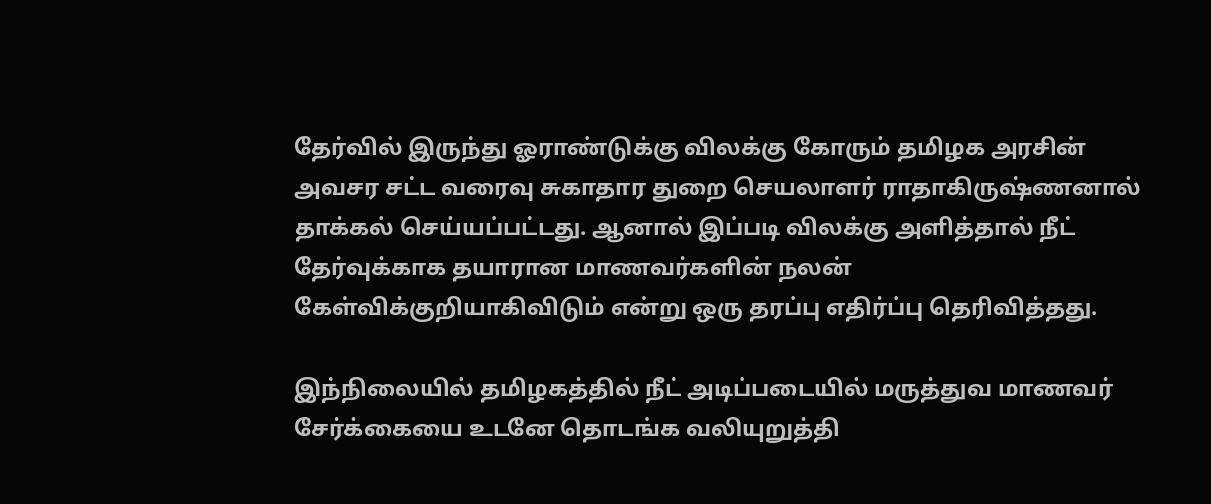தேர்வில் இருந்து ஓராண்டுக்கு விலக்கு கோரும் தமிழக அரசின் அவசர சட்ட வரைவு சுகாதார துறை செயலாளர் ராதாகிருஷ்ணனால் தாக்கல் செய்யப்பட்டது. ஆனால் இப்படி விலக்கு அளித்தால் நீட் தேர்வுக்காக தயாரான மாணவர்களின் நலன் கேள்விக்குறியாகிவிடும் என்று ஒரு தரப்பு எதிர்ப்பு தெரிவித்தது.

இந்நிலையில் தமிழகத்தில் நீட் அடிப்படையில் மருத்துவ மாணவர் சேர்க்கையை உடனே தொடங்க வலியுறுத்தி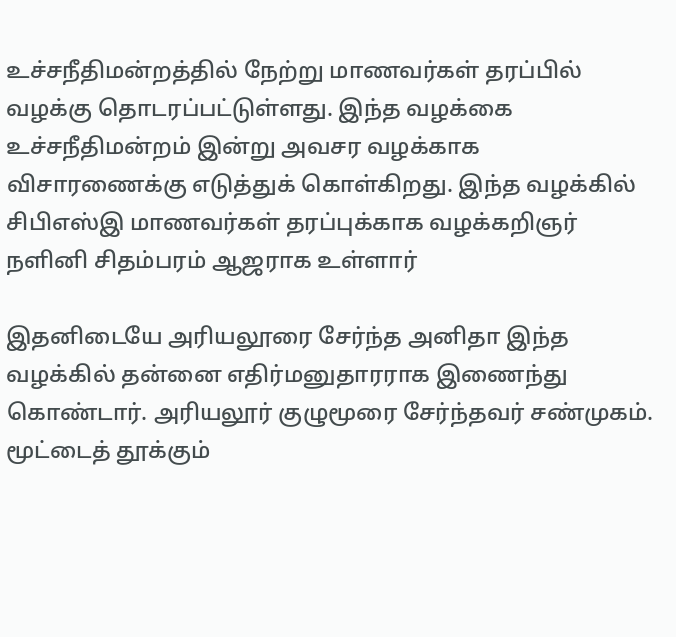உச்சநீதிமன்றத்தில் நேற்று மாணவர்கள் தரப்பில் வழக்கு தொடரப்பட்டுள்ளது. இந்த வழக்கை உச்சநீதிமன்றம் இன்று அவசர வழக்காக விசாரணைக்கு எடுத்துக் கொள்கிறது. இந்த வழக்கில் சிபிஎஸ்இ மாணவர்கள் தரப்புக்காக வழக்கறிஞர் நளினி சிதம்பரம் ஆஜராக உள்ளார்

இதனிடையே அரியலூரை சேர்ந்த அனிதா இந்த வழக்கில் தன்னை எதிர்மனுதாரராக இணைந்து கொண்டார். அரியலூர் குழுமூரை சேர்ந்தவர் சண்முகம். மூட்டைத் தூக்கும்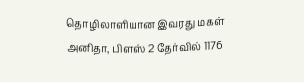தொழிலாளியான இவரது மகள் அனிதா, பிளஸ் 2 தேர்வில் 1176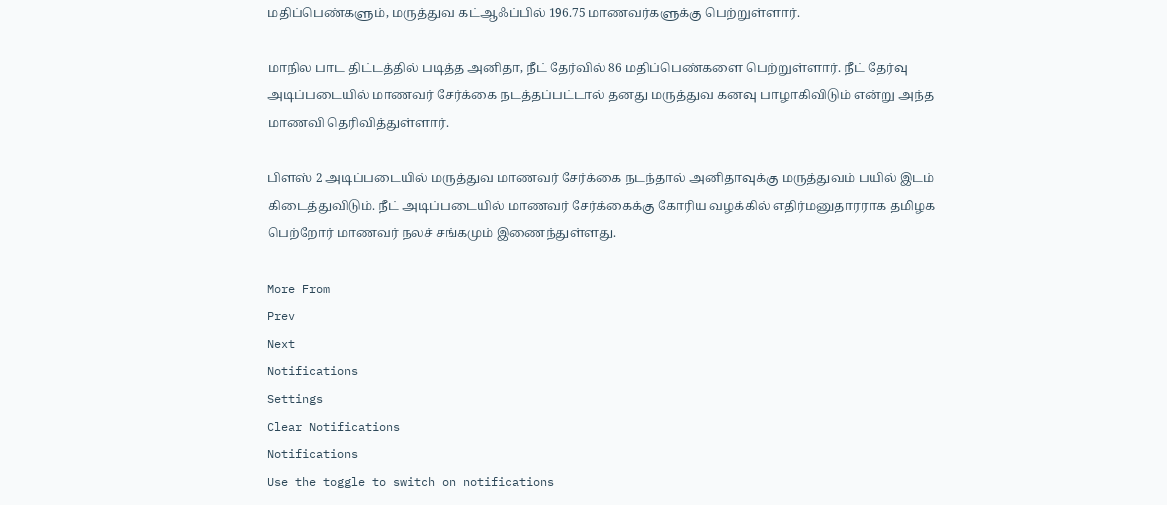மதிப்பெண்களும், மருத்துவ கட்ஆஃப்பில் 196.75 மாணவர்களுக்கு பெற்றுள்ளார்.

மாநில பாட திட்டத்தில் படித்த அனிதா, நீட் தேர்வில் 86 மதிப்பெண்களை பெற்றுள்ளார். நீட் தேர்வு அடிப்படையில் மாணவர் சேர்க்கை நடத்தப்பட்டால் தனது மருத்துவ கனவு பாழாகிவிடும் என்று அந்த மாணவி தெரிவித்துள்ளார்.

பிளஸ் 2 அடிப்படையில் மருத்துவ மாணவர் சேர்க்கை நடந்தால் அனிதாவுக்கு மருத்துவம் பயில் இடம் கிடைத்துவிடும். நீட் அடிப்படையில் மாணவர் சேர்க்கைக்கு கோரிய வழக்கில் எதிர்மனுதாரராக தமிழக பெற்றோர் மாணவர் நலச் சங்கமும் இணைந்துள்ளது.

More From
Prev
Next
Notifications
Settings
Clear Notifications
Notifications
Use the toggle to switch on notifications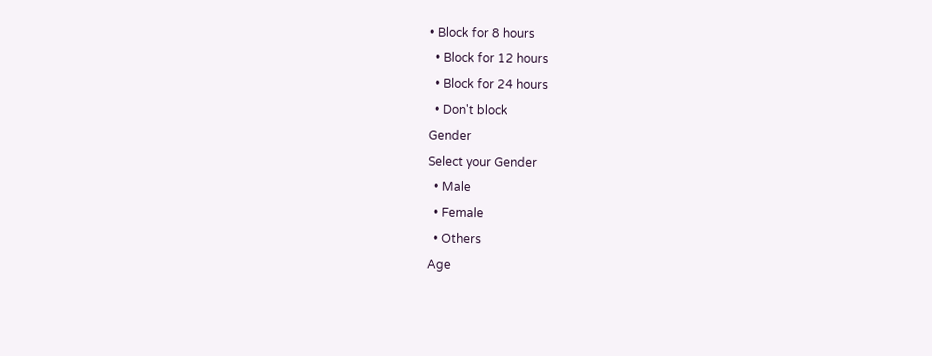• Block for 8 hours
  • Block for 12 hours
  • Block for 24 hours
  • Don't block
Gender
Select your Gender
  • Male
  • Female
  • Others
Age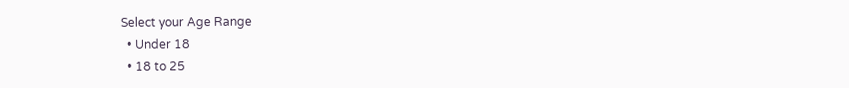Select your Age Range
  • Under 18
  • 18 to 25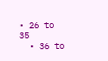• 26 to 35
  • 36 to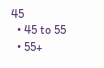45
  • 45 to 55
  • 55+